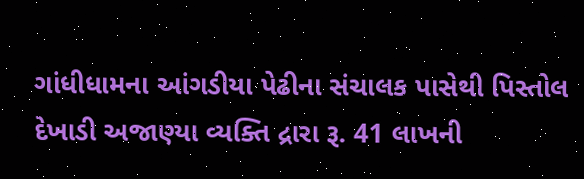ગાંધીધામના આંગડીયા પેઢીના સંચાલક પાસેથી પિસ્તોલ દેખાડી અજાણ્યા વ્યક્તિ દ્રારા રૂ. 41 લાખની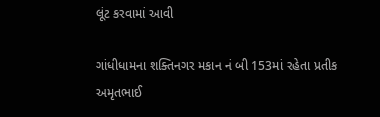લૂંટ કરવામાં આવી

ગાંધીધામના શક્તિનગર મકાન નં બી 153માં રહેતા પ્રતીક અમૃતભાઈ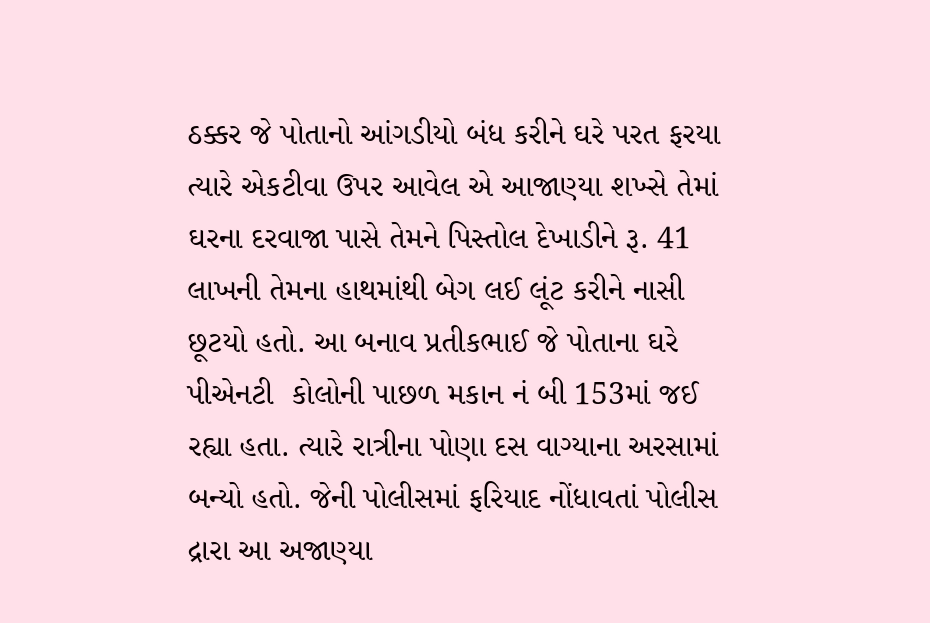ઠક્કર જે પોતાનો આંગડીયો બંધ કરીને ઘરે પરત ફરયા ત્યારે એકટીવા ઉપર આવેલ એ આજાણ્યા શખ્સે તેમાં ઘરના દરવાજા પાસે તેમને પિસ્તોલ દેખાડીને રૂ. 41 લાખની તેમના હાથમાંથી બેગ લઈ લૂંટ કરીને નાસી છૂટયો હતો. આ બનાવ પ્રતીકભાઈ જે પોતાના ઘરે પીએનટી  કોલોની પાછળ મકાન નં બી 153માં જઈ રહ્યા હતા. ત્યારે રાત્રીના પોણા દસ વાગ્યાના અરસામાં બન્યો હતો. જેની પોલીસમાં ફરિયાદ નોંધાવતાં પોલીસ દ્રારા આ અજાણ્યા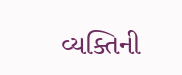વ્યક્તિની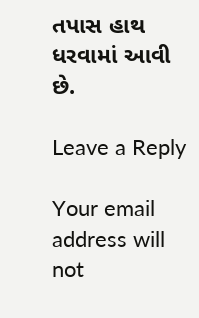તપાસ હાથ ધરવામાં આવી છે.

Leave a Reply

Your email address will not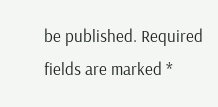be published. Required fields are marked *